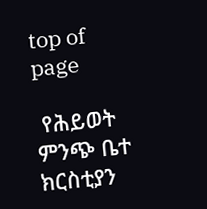top of page

 የሕይወት ምንጭ ቤተ ክርስቲያን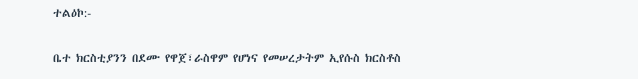ተልዕኮ:-

ቤተ ክርስቲያንን በደሙ የዋጀ፣ራስዋም የሆነና የመሠረታትም ኢየሱስ ክርስቶስ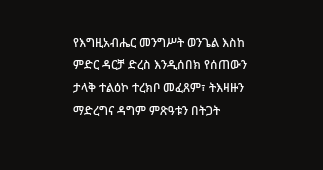የእግዚአብሔር መንግሥት ወንጌል እስከ ምድር ዳርቻ ድረስ እንዲሰበክ የሰጠውን ታላቅ ተልዕኮ ተረክቦ መፈጸም፣ ትእዛዙን ማድረግና ዳግም ምጽዓቱን በትጋት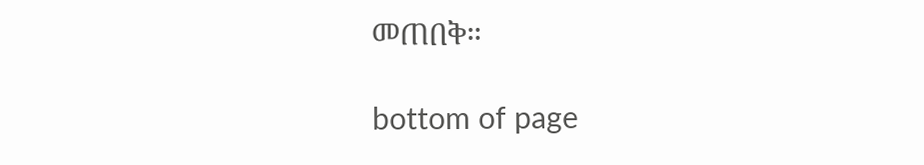መጠበቅ።

bottom of page